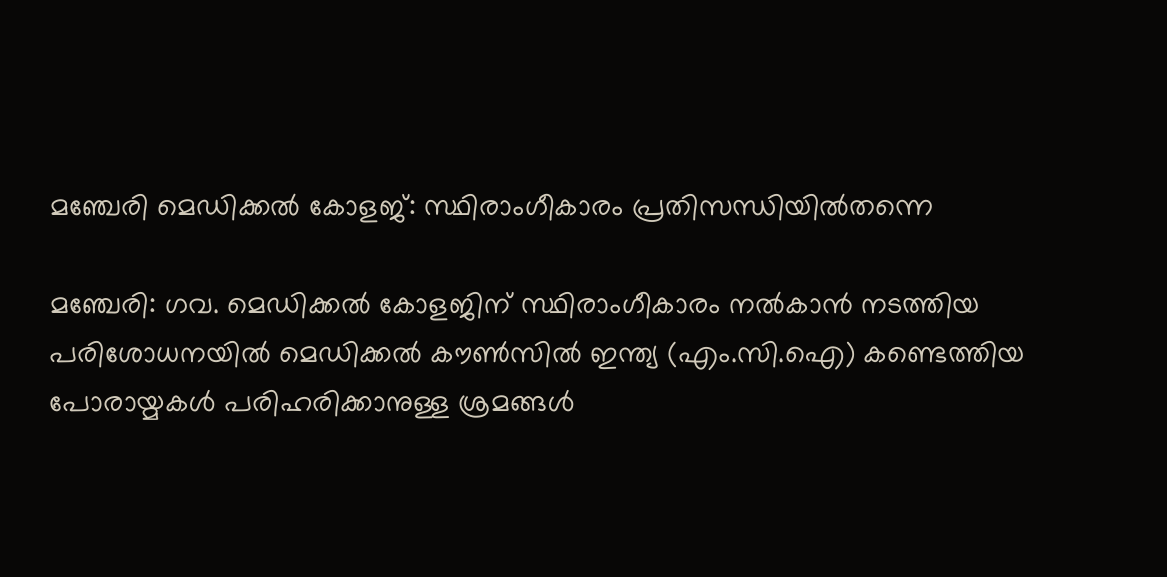മഞ്ചേരി മെഡിക്കൽ കോളജ്: സ്ഥിരാംഗീകാരം പ്രതിസന്ധിയിൽതന്നെ

മഞ്ചേരി: ഗവ. മെഡിക്കൽ കോളജിന് സ്ഥിരാംഗീകാരം നൽകാൻ നടത്തിയ പരിശോധനയിൽ മെഡിക്കൽ കൗൺസിൽ ഇന്ത്യ (എം.സി.ഐ) കണ്ടെത്തിയ പോരായ്മകൾ പരിഹരിക്കാനുള്ള ശ്രമങ്ങൾ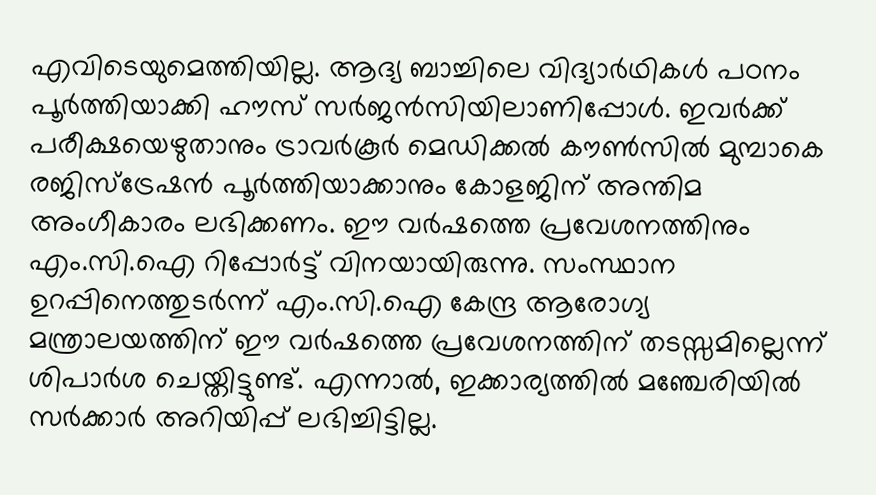എവിടെയുമെത്തിയില്ല. ആദ്യ ബാച്ചിലെ വിദ്യാർഥികൾ പഠനം പൂർത്തിയാക്കി ഹൗസ് സർജൻസിയിലാണിപ്പോൾ. ഇവർക്ക് പരീക്ഷയെഴുതാനും ട്രാവർകൂർ മെഡിക്കൽ കൗൺസിൽ മുമ്പാകെ രജിസ്ട്രേഷൻ പൂർത്തിയാക്കാനും കോളജിന് അന്തിമ അംഗീകാരം ലഭിക്കണം. ഈ വർഷത്തെ പ്രവേശനത്തിനും എം.സി.ഐ റിപ്പോർട്ട് വിനയായിരുന്നു. സംസ്ഥാന ഉറപ്പിനെത്തുടർന്ന് എം.സി.ഐ കേന്ദ്ര ആരോഗ്യ മന്ത്രാലയത്തിന് ഈ വർഷത്തെ പ്രവേശനത്തിന് തടസ്സമില്ലെന്ന് ശിപാർശ ചെയ്തിട്ടുണ്ട്. എന്നാൽ, ഇക്കാര്യത്തിൽ മഞ്ചേരിയിൽ സർക്കാർ അറിയിപ്പ് ലഭിച്ചിട്ടില്ല.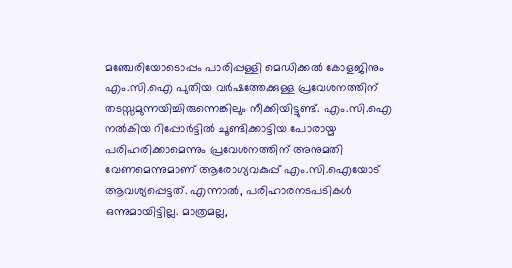മഞ്ചേരിയോടൊപ്പം പാരിപ്പള്ളി മെഡിക്കൽ കോളജിനും എം.സി.ഐ പുതിയ വർഷത്തേക്കുള്ള പ്രവേശനത്തിന് തടസ്സമുന്നയിച്ചിരുന്നെങ്കിലും നീക്കിയിട്ടുണ്ട്. എം.സി.ഐ നൽകിയ റിപ്പോർട്ടിൽ ചൂണ്ടിക്കാട്ടിയ പോരായ്മ പരിഹരിക്കാമെന്നും പ്രവേശനത്തിന് അനുമതി വേണമെന്നുമാണ് ആരോഗ്യവകുപ്പ് എം.സി.ഐയോട് ആവശ്യപ്പെട്ടത്. എന്നാൽ, പരിഹാരനടപടികൾ ഒന്നുമായിട്ടില്ല. മാത്രമല്ല,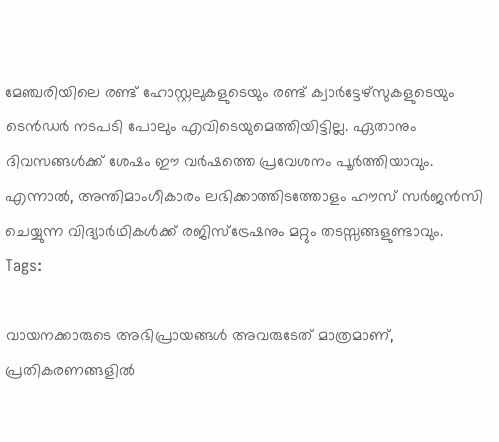മേഞ്ചരിയിലെ രണ്ട് ഹോസ്റ്റലുകളുടെയും രണ്ട് ക്വാർട്ടേഴ്സുകളുടെയും ടെൻഡർ നടപടി പോലും എവിടെയുമെത്തിയിട്ടില്ല. ഏതാനും ദിവസങ്ങൾക്ക് ശേഷം ഈ വർഷത്തെ പ്രവേശനം പൂർത്തിയാവും. എന്നാൽ, അന്തിമാംഗീകാരം ലഭിക്കാത്തിടത്തോളം ഹൗസ് സർജൻസി ചെയ്യുന്ന വിദ്യാർഥികൾക്ക് രജിസ്ട്രേഷനും മറ്റും തടസ്സങ്ങളുണ്ടാവും.
Tags:

വായനക്കാരുടെ അഭിപ്രായങ്ങള്‍ അവരുടേത് മാത്രമാണ്, പ്രതികരണങ്ങളിൽ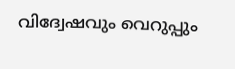വിദ്വേഷവും വെറുപ്പും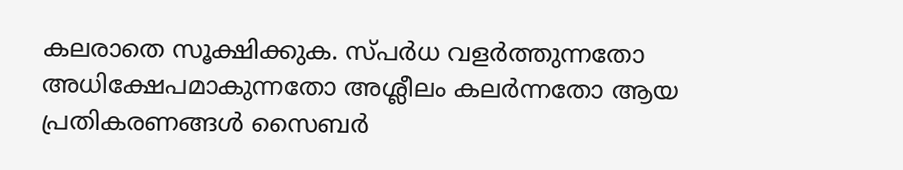കലരാതെ സൂക്ഷിക്കുക. സ്പർധ വളർത്തുന്നതോ അധിക്ഷേപമാകുന്നതോ അശ്ലീലം കലർന്നതോ ആയ പ്രതികരണങ്ങൾ സൈബർ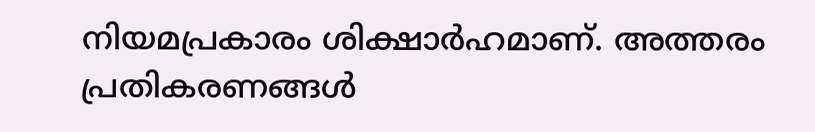നിയമപ്രകാരം ശിക്ഷാർഹമാണ്. അത്തരം പ്രതികരണങ്ങൾ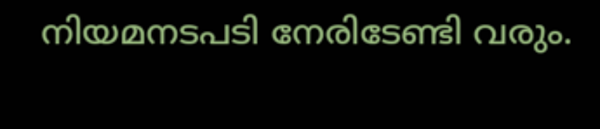നിയമനടപടി നേരിടേണ്ടി വരും.